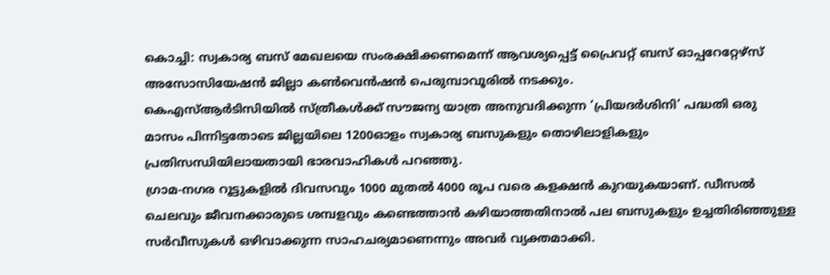കൊച്ചി: സ്വകാര്യ ബസ് മേഖലയെ സംരക്ഷിക്കണമെന്ന് ആവശ്യപ്പെട്ട് പ്രൈവറ്റ് ബസ് ഓപ്പറേറ്റേഴ്സ് അസോസിയേഷൻ ജില്ലാ കൺവെൻഷൻ പെരുമ്പാവൂരിൽ നടക്കും.
കെഎസ്ആർടിസിയിൽ സ്ത്രീകൾക്ക് സൗജന്യ യാത്ര അനുവദിക്കുന്ന ‘പ്രിയദർശിനി’ പദ്ധതി ഒരു മാസം പിന്നിട്ടതോടെ ജില്ലയിലെ 1200ഓളം സ്വകാര്യ ബസുകളും തൊഴിലാളികളും പ്രതിസന്ധിയിലായതായി ഭാരവാഹികൾ പറഞ്ഞു.
ഗ്രാമ-നഗര റൂട്ടുകളിൽ ദിവസവും 1000 മുതൽ 4000 രൂപ വരെ കളക്ഷൻ കുറയുകയാണ്. ഡീസൽ ചെലവും ജീവനക്കാരുടെ ശമ്പളവും കണ്ടെത്താൻ കഴിയാത്തതിനാൽ പല ബസുകളും ഉച്ചതിരിഞ്ഞുള്ള സർവീസുകൾ ഒഴിവാക്കുന്ന സാഹചര്യമാണെന്നും അവർ വ്യക്തമാക്കി.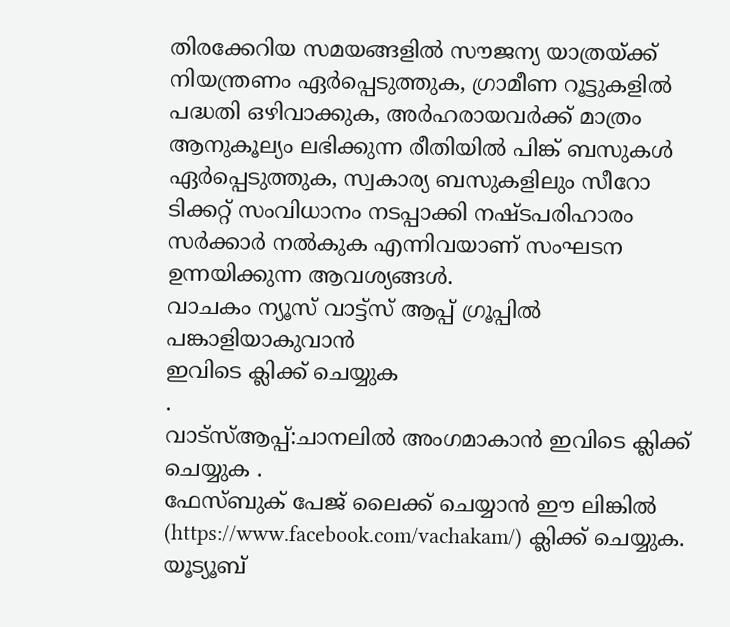തിരക്കേറിയ സമയങ്ങളിൽ സൗജന്യ യാത്രയ്ക്ക് നിയന്ത്രണം ഏർപ്പെടുത്തുക, ഗ്രാമീണ റൂട്ടുകളിൽ പദ്ധതി ഒഴിവാക്കുക, അർഹരായവർക്ക് മാത്രം ആനുകൂല്യം ലഭിക്കുന്ന രീതിയിൽ പിങ്ക് ബസുകൾ ഏർപ്പെടുത്തുക, സ്വകാര്യ ബസുകളിലും സീറോ ടിക്കറ്റ് സംവിധാനം നടപ്പാക്കി നഷ്ടപരിഹാരം സർക്കാർ നൽകുക എന്നിവയാണ് സംഘടന ഉന്നയിക്കുന്ന ആവശ്യങ്ങൾ.
വാചകം ന്യൂസ് വാട്ട്സ് ആപ്പ് ഗ്രൂപ്പിൽ പങ്കാളിയാകുവാൻ
ഇവിടെ ക്ലിക്ക് ചെയ്യുക
.
വാട്സ്ആപ്പ്:ചാനലിൽ അംഗമാകാൻ ഇവിടെ ക്ലിക്ക് ചെയ്യുക .
ഫേസ്ബുക് പേജ് ലൈക്ക് ചെയ്യാൻ ഈ ലിങ്കിൽ (https://www.facebook.com/vachakam/) ക്ലിക്ക് ചെയ്യുക.
യൂട്യൂബ്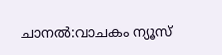ചാനൽ:വാചകം ന്യൂസ്